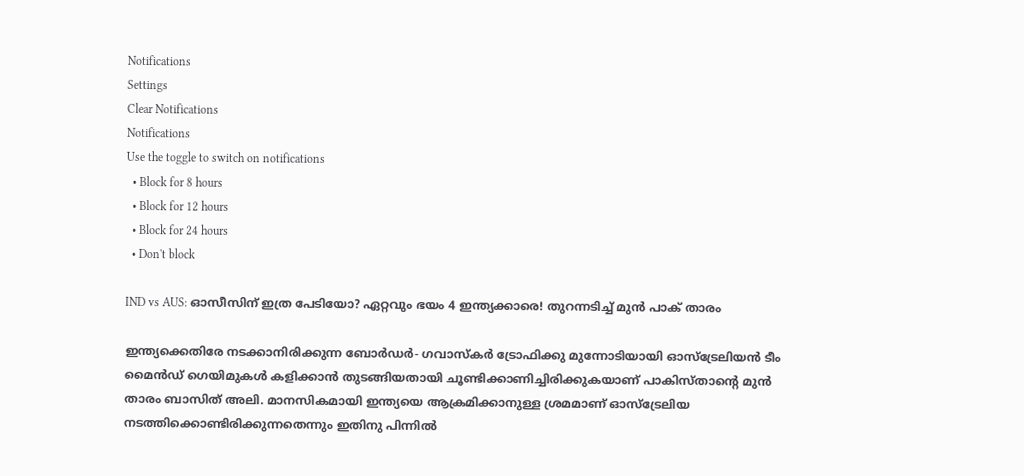Notifications
Settings
Clear Notifications
Notifications
Use the toggle to switch on notifications
  • Block for 8 hours
  • Block for 12 hours
  • Block for 24 hours
  • Don't block

IND vs AUS: ഓസീസിന് ഇത്ര പേടിയോ? ഏറ്റവും ഭയം 4 ഇന്ത്യക്കാരെ! തുറന്നടിച്ച് മുന്‍ പാക് താരം

ഇന്ത്യക്കെതിരേ നടക്കാനിരിക്കുന്ന ബോര്‍ഡര്‍- ഗവാസ്‌കര്‍ ട്രോഫിക്കു മുന്നോടിയായി ഓസ്‌ട്രേലിയന്‍ ടീം മൈന്‍ഡ് ഗെയിമുകള്‍ കളിക്കാന്‍ തുടങ്ങിയതായി ചൂണ്ടിക്കാണിച്ചിരിക്കുകയാണ് പാകിസ്താന്റെ മുന്‍ താരം ബാസിത് അലി. മാനസികമായി ഇന്ത്യയെ ആക്രമിക്കാനുള്ള ശ്രമമാണ് ഓസ്‌ട്രേലിയ നടത്തിക്കൊണ്ടിരിക്കുന്നതെന്നും ഇതിനു പിന്നില്‍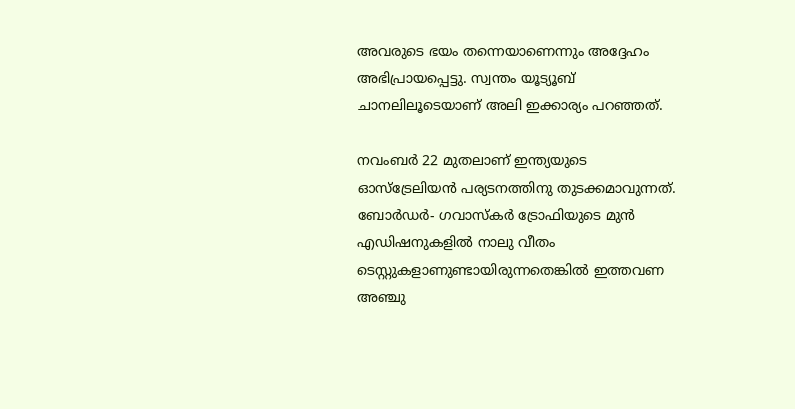അവരുടെ ഭയം തന്നെയാണെന്നും അദ്ദേഹം അഭിപ്രായപ്പെട്ടു. സ്വന്തം യൂട്യൂബ് ചാനലിലൂടെയാണ് അലി ഇക്കാര്യം പറഞ്ഞത്.

നവംബര്‍ 22 മുതലാണ് ഇന്ത്യയുടെ ഓസ്‌ട്രേലിയന്‍ പര്യടനത്തിനു തുടക്കമാവുന്നത്. ബോര്‍ഡര്‍- ഗവാസ്‌കര്‍ ട്രോഫിയുടെ മുന്‍ എഡിഷനുകളില്‍ നാലു വീതം ടെസ്റ്റുകളാണുണ്ടായിരുന്നതെങ്കില്‍ ഇത്തവണ അഞ്ചു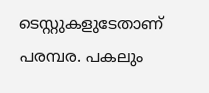ടെസ്റ്റുകളുടേതാണ് പരമ്പര. പകലും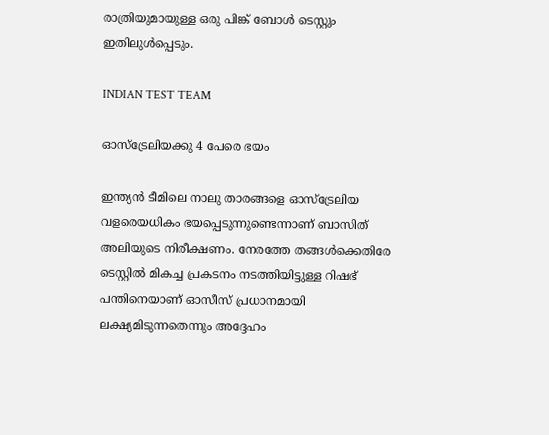രാത്രിയുമായുള്ള ഒരു പിങ്ക് ബോള്‍ ടെസ്റ്റും ഇതിലുള്‍പ്പെടും.

INDIAN TEST TEAM

ഓസ്‌ട്രേലിയക്കു 4 പേരെ ഭയം

ഇന്ത്യന്‍ ടീമിലെ നാലു താരങ്ങളെ ഓസ്‌ട്രേലിയ വളരെയധികം ഭയപ്പെടുന്നുണ്ടെന്നാണ് ബാസിത് അലിയുടെ നിരീക്ഷണം. നേരത്തേ തങ്ങള്‍ക്കെതിരേ ടെസ്റ്റില്‍ മികച്ച പ്രകടനം നടത്തിയിട്ടുള്ള റിഷഭ് പന്തിനെയാണ് ഓസീസ് പ്രധാനമായി ലക്ഷ്യമിടുന്നതെന്നും അദ്ദേഹം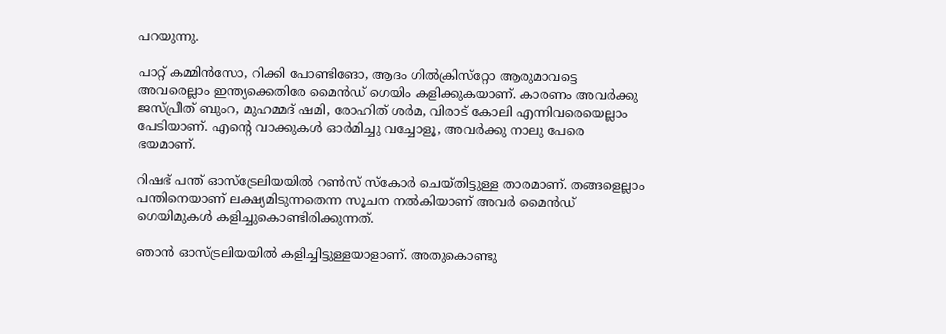പറയുന്നു.

പാറ്റ് കമ്മിന്‍സോ, റിക്കി പോണ്ടിങോ, ആദം ഗില്‍ക്രിസ്‌റ്റോ ആരുമാവട്ടെ അവരെല്ലാം ഇന്ത്യക്കെതിരേ മൈന്‍ഡ് ഗെയിം കളിക്കുകയാണ്. കാരണം അവര്‍ക്കു ജസ്പ്രീത് ബുംറ, മുഹമ്മദ് ഷമി, രോഹിത് ശര്‍മ, വിരാട് കോലി എന്നിവരെയെല്ലാം പേടിയാണ്. എന്റെ വാക്കുകള്‍ ഓര്‍മിച്ചു വച്ചോളൂ, അവര്‍ക്കു നാലു പേരെ ഭയമാണ്.

റിഷഭ് പന്ത് ഓസ്‌ട്രേലിയയില്‍ റണ്‍സ് സ്‌കോര്‍ ചെയ്തിട്ടുള്ള താരമാണ്. തങ്ങളെല്ലാം പന്തിനെയാണ് ലക്ഷ്യമിടുന്നതെന്ന സൂചന നല്‍കിയാണ് അവര്‍ മൈന്‍ഡ് ഗെയിമുകള്‍ കളിച്ചുകൊണ്ടിരിക്കുന്നത്.

ഞാന്‍ ഓസ്ട്രലിയയില്‍ കളിച്ചിട്ടുള്ളയാളാണ്. അതുകൊണ്ടു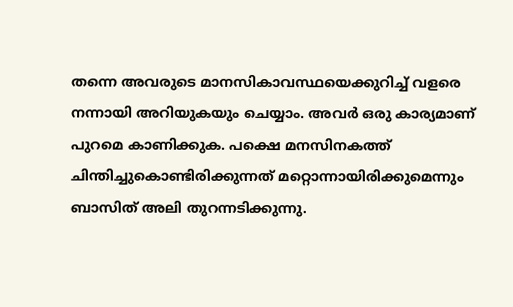തന്നെ അവരുടെ മാനസികാവസ്ഥയെക്കുറിച്ച് വളരെ നന്നായി അറിയുകയും ചെയ്യാം. അവര്‍ ഒരു കാര്യമാണ് പുറമെ കാണിക്കുക. പക്ഷെ മനസിനകത്ത് ചിന്തിച്ചുകൊണ്ടിരിക്കുന്നത് മറ്റൊന്നായിരിക്കുമെന്നും ബാസിത് അലി തുറന്നടിക്കുന്നു.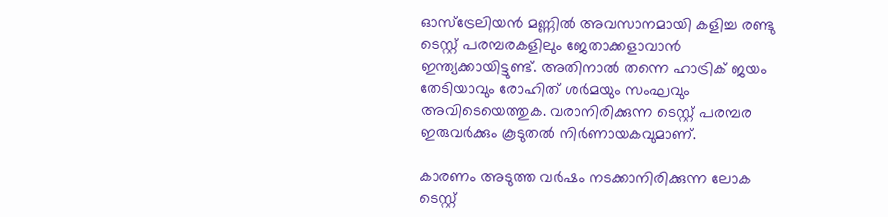ഓസ്‌ട്രേലിയന്‍ മണ്ണില്‍ അവസാനമായി കളിച്ച രണ്ടു ടെസ്റ്റ് പരമ്പരകളിലും ജേതാക്കളാവാന്‍ ഇന്ത്യക്കായിട്ടുണ്ട്. അതിനാല്‍ തന്നെ ഹാട്രിക് ജയം തേടിയാവും രോഹിത് ശര്‍മയും സംഘവും അവിടെയെത്തുക. വരാനിരിക്കുന്ന ടെസ്റ്റ് പരമ്പര ഇരുവര്‍ക്കും കൂടുതല്‍ നിര്‍ണായകവുമാണ്.

കാരണം അടുത്ത വര്‍ഷം നടക്കാനിരിക്കുന്ന ലോക ടെസ്റ്റ്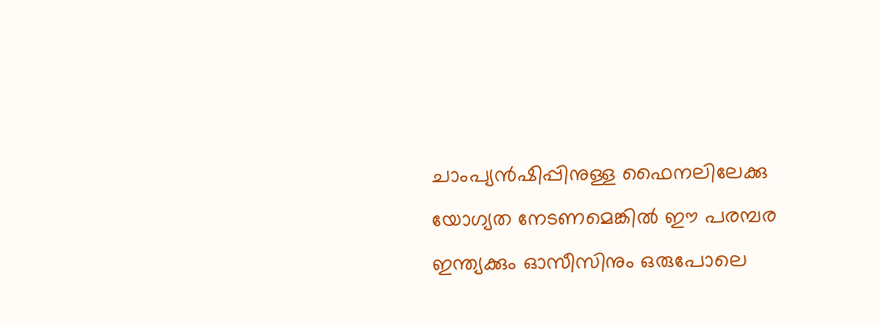ചാംപ്യന്‍ഷിപ്പിനുള്ള ഫൈനലിലേക്കു യോഗ്യത നേടണമെങ്കില്‍ ഈ പരമ്പര ഇന്ത്യക്കും ഓസീസിനും ഒരുപോലെ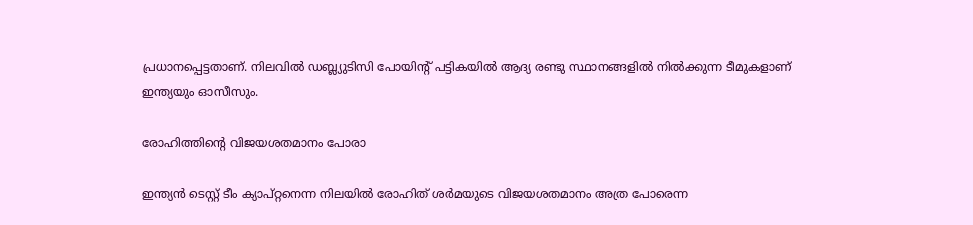പ്രധാനപ്പെട്ടതാണ്. നിലവില്‍ ഡബ്ല്യുടിസി പോയിന്റ് പട്ടികയില്‍ ആദ്യ രണ്ടു സ്ഥാനങ്ങളില്‍ നില്‍ക്കുന്ന ടീമുകളാണ് ഇന്ത്യയും ഓസീസും.

രോഹിത്തിന്റെ വിജയശതമാനം പോരാ

ഇന്ത്യന്‍ ടെസ്റ്റ് ടീം ക്യാപ്റ്റനെന്ന നിലയില്‍ രോഹിത് ശര്‍മയുടെ വിജയശതമാനം അത്ര പോരെന്ന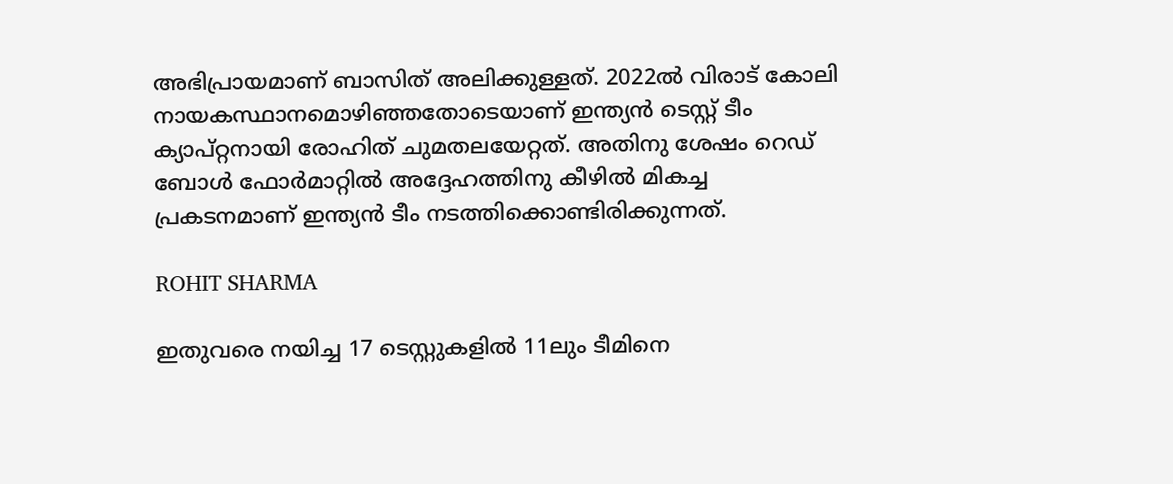അഭിപ്രായമാണ് ബാസിത് അലിക്കുള്ളത്. 2022ല്‍ വിരാട് കോലി നായകസ്ഥാനമൊഴിഞ്ഞതോടെയാണ് ഇന്ത്യന്‍ ടെസ്റ്റ് ടീം ക്യാപ്റ്റനായി രോഹിത് ചുമതലയേറ്റത്. അതിനു ശേഷം റെഡ് ബോള്‍ ഫോര്‍മാറ്റില്‍ അദ്ദേഹത്തിനു കീഴില്‍ മികച്ച പ്രകടനമാണ് ഇന്ത്യന്‍ ടീം നടത്തിക്കൊണ്ടിരിക്കുന്നത്.

ROHIT SHARMA

ഇതുവരെ നയിച്ച 17 ടെസ്റ്റുകളില്‍ 11ലും ടീമിനെ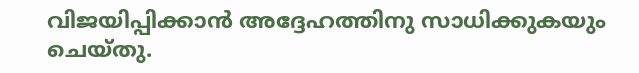വിജയിപ്പിക്കാന്‍ അദ്ദേഹത്തിനു സാധിക്കുകയും ചെയ്തു.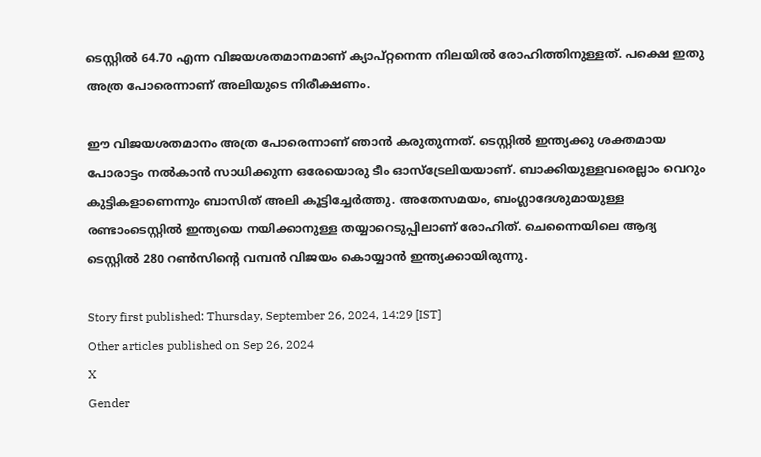ടെസ്റ്റില്‍ 64.70 എന്ന വിജയശതമാനമാണ് ക്യാപ്റ്റനെന്ന നിലയില്‍ രോഹിത്തിനുള്ളത്. പക്ഷെ ഇതു അത്ര പോരെന്നാണ് അലിയുടെ നിരീക്ഷണം.

ഈ വിജയശതമാനം അത്ര പോരെന്നാണ് ഞാന്‍ കരുതുന്നത്. ടെസ്റ്റില്‍ ഇന്ത്യക്കു ശക്തമായ പോരാട്ടം നല്‍കാന്‍ സാധിക്കുന്ന ഒരേയൊരു ടീം ഓസ്‌ട്രേലിയയാണ്. ബാക്കിയുള്ളവരെല്ലാം വെറും കുട്ടികളാണെന്നും ബാസിത് അലി കൂട്ടിച്ചേര്‍ത്തു. അതേസമയം, ബംഗ്ലാദേശുമായുള്ള രണ്ടാംടെസ്റ്റില്‍ ഇന്ത്യയെ നയിക്കാനുള്ള തയ്യാറെടുപ്പിലാണ് രോഹിത്. ചെന്നൈയിലെ ആദ്യ ടെസ്റ്റില്‍ 280 റണ്‍സിന്റെ വമ്പന്‍ വിജയം കൊയ്യാന്‍ ഇന്ത്യക്കായിരുന്നു.

Story first published: Thursday, September 26, 2024, 14:29 [IST]
Other articles published on Sep 26, 2024
X
Gender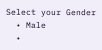Select your Gender
  • Male
  •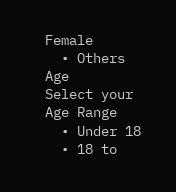Female
  • Others
Age
Select your Age Range
  • Under 18
  • 18 to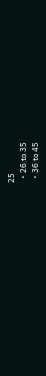25
  • 26 to 35
  • 36 to 45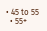• 45 to 55
  • 55+